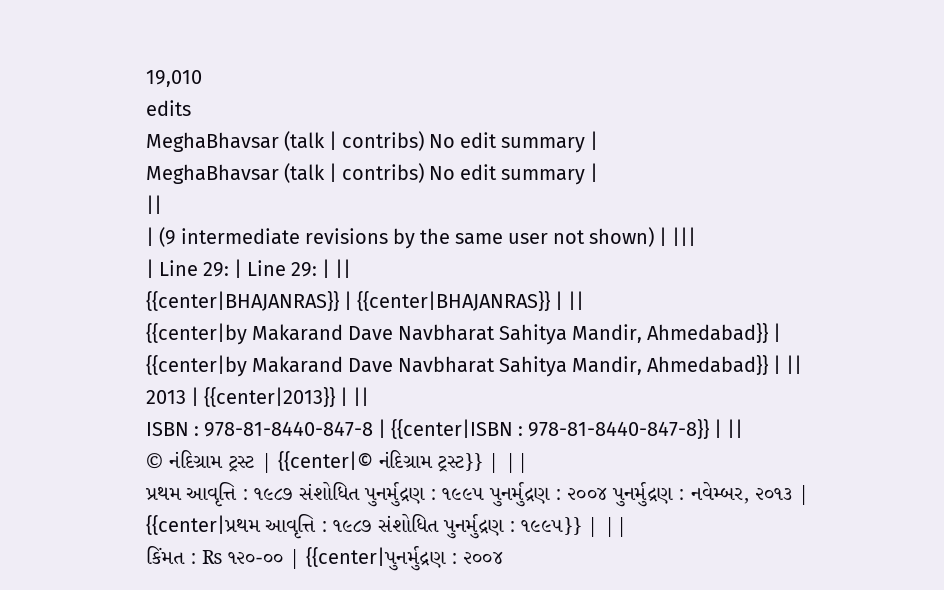19,010
edits
MeghaBhavsar (talk | contribs) No edit summary |
MeghaBhavsar (talk | contribs) No edit summary |
||
| (9 intermediate revisions by the same user not shown) | |||
| Line 29: | Line 29: | ||
{{center|BHAJANRAS}} | {{center|BHAJANRAS}} | ||
{{center|by Makarand Dave Navbharat Sahitya Mandir, Ahmedabad}} | {{center|by Makarand Dave Navbharat Sahitya Mandir, Ahmedabad}} | ||
2013 | {{center|2013}} | ||
ISBN : 978-81-8440-847-8 | {{center|ISBN : 978-81-8440-847-8}} | ||
© નંદિગ્રામ ટ્રસ્ટ | {{center|© નંદિગ્રામ ટ્રસ્ટ}} | ||
પ્રથમ આવૃત્તિ : ૧૯૮૭ સંશોધિત પુનર્મુદ્રણ : ૧૯૯૫ પુનર્મુદ્રણ : ૨૦૦૪ પુનર્મુદ્રણ : નવેમ્બર, ૨૦૧૩ | {{center|પ્રથમ આવૃત્તિ : ૧૯૮૭ સંશોધિત પુનર્મુદ્રણ : ૧૯૯૫}} | ||
કિંમત : ₨ ૧૨૦-૦૦ | {{center|પુનર્મુદ્રણ : ૨૦૦૪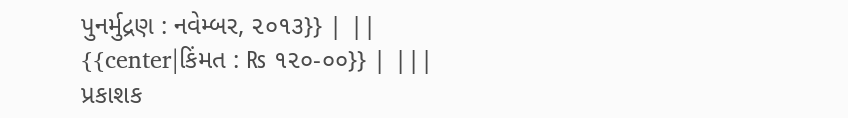પુનર્મુદ્રણ : નવેમ્બર, ૨૦૧૩}} | ||
{{center|કિંમત : ₨ ૧૨૦-૦૦}} | |||
પ્રકાશક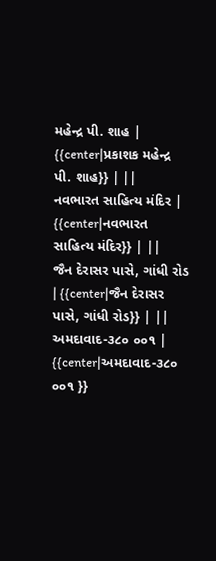મહેન્દ્ર પી. શાહ | {{center|પ્રકાશક મહેન્દ્ર પી. શાહ}} | ||
નવભારત સાહિત્ય મંદિર | {{center|નવભારત સાહિત્ય મંદિર}} | ||
જૈન દેરાસર પાસે, ગાંધી રોડ | {{center|જૈન દેરાસર પાસે, ગાંધી રોડ}} | ||
અમદાવાદ-૩૮૦ ૦૦૧ | {{center|અમદાવાદ-૩૮૦ ૦૦૧ }}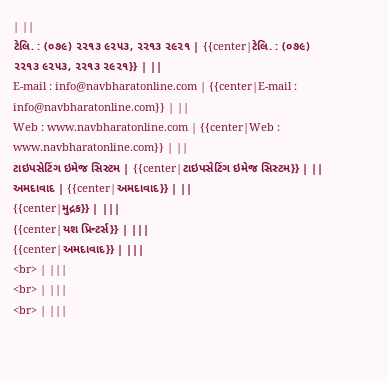| ||
ટેલિ. : (૦૭૯) ૨૨૧૩ ૯૨૫૩, ૨૨૧૩ ૨૯૨૧ | {{center|ટેલિ. : (૦૭૯) ૨૨૧૩ ૯૨૫૩, ૨૨૧૩ ૨૯૨૧}} | ||
E-mail : info@navbharatonline.com | {{center|E-mail : info@navbharatonline.com}} | ||
Web : www.navbharatonline.com | {{center|Web : www.navbharatonline.com}} | ||
ટાઇપસેટિંગ ઇમેજ સિસ્ટમ | {{center|ટાઇપસેટિંગ ઇમેજ સિસ્ટમ}} | ||
અમદાવાદ | {{center|અમદાવાદ}} | ||
{{center|મુદ્રક}} | |||
{{center|યશ પ્રિન્ટર્સ}} | |||
{{center|અમદાવાદ}} | |||
<br> | |||
<br> | |||
<br> | |||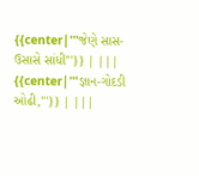{{center|'''જેણે સાસ-ઉસાસે સાંધી'''}} | |||
{{center|'''જ્ઞાન-ગોદડી ઓઢી,'''}} | |||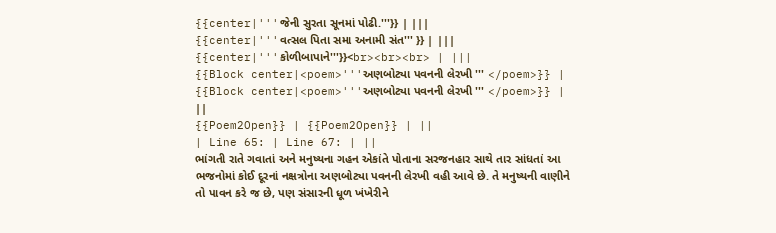{{center|'''જેની સુરતા સૂનમાં પોઢી.'''}} | |||
{{center|'''વત્સલ પિતા સમા અનામી સંત''' }} | |||
{{center|'''કોળીબાપાને'''}}<br><br><br> | |||
{{Block center|<poem>'''અણબોટ્યા પવનની લેરખી ''' </poem>}} | {{Block center|<poem>'''અણબોટ્યા પવનની લેરખી ''' </poem>}} | ||
{{Poem2Open}} | {{Poem2Open}} | ||
| Line 65: | Line 67: | ||
ભાંગતી રાતે ગવાતાં અને મનુષ્યના ગહન એકાંતે પોતાના સરજનહાર સાથે તાર સાંધતાં આ ભજનોમાં કોઈ દૂરનાં નક્ષત્રોના અણબોટ્યા પવનની લેરખી વહી આવે છે. તે મનુષ્યની વાણીને તો પાવન કરે જ છે, પણ સંસારની ધૂળ ખંખેરીને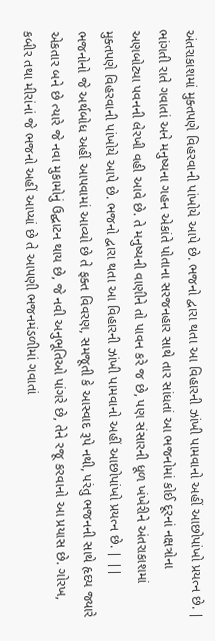અંતરાકાશમાં મુક્તપણે વિહરવાની પાંખોયે આપે છે. ભજનો દ્વારા થતા આ વિહારની ઝાંખી પામવાનો અહીં આછોપાંખો પ્રયત્ન છે. | ભાંગતી રાતે ગવાતાં અને મનુષ્યના ગહન એકાંતે પોતાના સરજનહાર સાથે તાર સાંધતાં આ ભજનોમાં કોઈ દૂરનાં નક્ષત્રોના અણબોટ્યા પવનની લેરખી વહી આવે છે. તે મનુષ્યની વાણીને તો પાવન કરે જ છે, પણ સંસારની ધૂળ ખંખેરીને અંતરાકાશમાં મુક્તપણે વિહરવાની પાંખોયે આપે છે. ભજનો દ્વારા થતા આ વિહારની ઝાંખી પામવાનો અહીં આછોપાંખો પ્રયત્ન છે. | ||
ભજનોનો જે અર્થબોધ અહીં આપવામાં આવ્યો છે તે ફક્ત વિવરણ, સમજૂતી કે આસ્વાદ રૂપે નથી, પરંતુ ભજનની સાથે હૃદય જ્યારે એકતાર બને છે ત્યારે જે નવા મુકામોનું ઉદ્ઘાટન થાય છે, જે નવી અનુભૂતિઓ પાંગરે છે, તેને રજૂ કરવાનો આ પ્રયાસ છે. ગોરખ, કબીર તથા મીરાંનાં જે ભજનો અહીં આપ્યાં છે તે આપણી ભજનમંડળીમાં ગવાતાં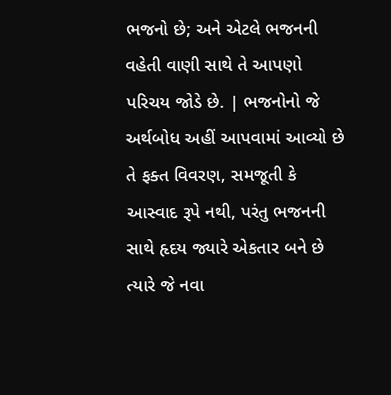ભજનો છે; અને એટલે ભજનની વહેતી વાણી સાથે તે આપણો પરિચય જોડે છે. | ભજનોનો જે અર્થબોધ અહીં આપવામાં આવ્યો છે તે ફક્ત વિવરણ, સમજૂતી કે આસ્વાદ રૂપે નથી, પરંતુ ભજનની સાથે હૃદય જ્યારે એકતાર બને છે ત્યારે જે નવા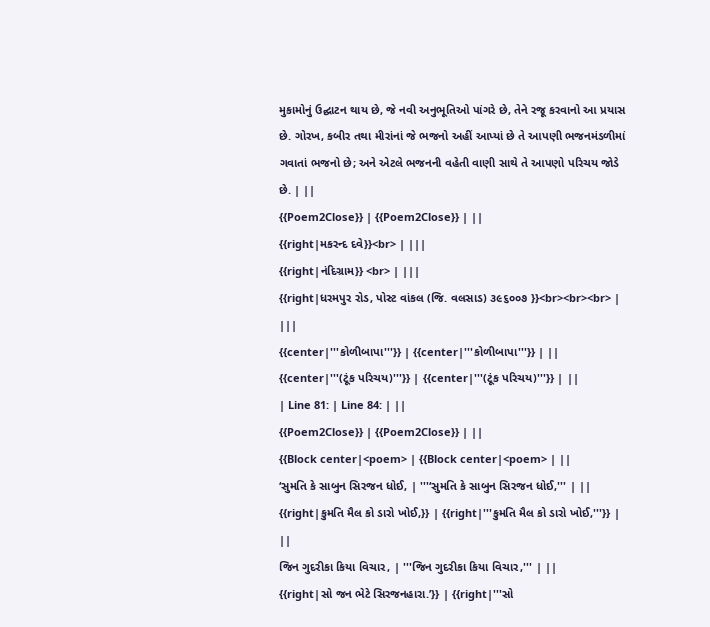મુકામોનું ઉદ્ઘાટન થાય છે, જે નવી અનુભૂતિઓ પાંગરે છે, તેને રજૂ કરવાનો આ પ્રયાસ છે. ગોરખ, કબીર તથા મીરાંનાં જે ભજનો અહીં આપ્યાં છે તે આપણી ભજનમંડળીમાં ગવાતાં ભજનો છે; અને એટલે ભજનની વહેતી વાણી સાથે તે આપણો પરિચય જોડે છે. | ||
{{Poem2Close}} | {{Poem2Close}} | ||
{{right|મકરન્દ દવે}}<br> | |||
{{right|નંદિગ્રામ}} <br> | |||
{{right|ધરમપુર રોડ, પોસ્ટ વાંકલ (જિ. વલસાડ) ૩૯૬૦૦૭ }}<br><br><br> | |||
{{center|'''કોળીબાપા'''}} | {{center|'''કોળીબાપા'''}} | ||
{{center|'''(ટૂંક પરિચય)'''}} | {{center|'''(ટૂંક પરિચય)'''}} | ||
| Line 81: | Line 84: | ||
{{Poem2Close}} | {{Poem2Close}} | ||
{{Block center|<poem> | {{Block center|<poem> | ||
‘સુમતિ કે સાબુન સિરજન ધોઈ, | '''‘સુમતિ કે સાબુન સિરજન ધોઈ,''' | ||
{{right|કુમતિ મૈલ કો ડારો ખોઈ,}} | {{right|'''કુમતિ મૈલ કો ડારો ખોઈ,'''}} | ||
જિન ગુદરીકા કિયા વિચાર, | '''જિન ગુદરીકા કિયા વિચાર,''' | ||
{{right|સો જન ભેટે સિરજનહારા.’}} | {{right|'''સો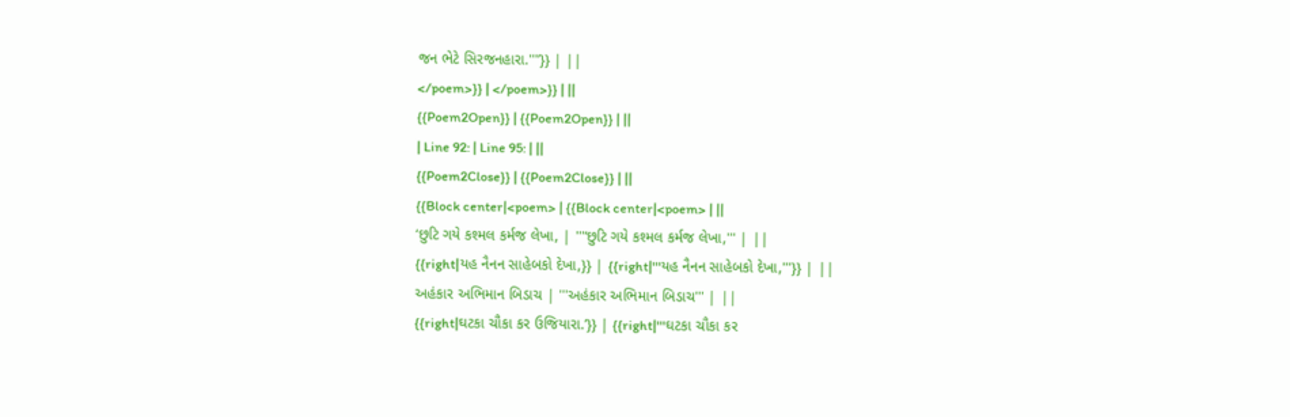જન ભેટે સિરજનહારા.'''’}} | ||
</poem>}} | </poem>}} | ||
{{Poem2Open}} | {{Poem2Open}} | ||
| Line 92: | Line 95: | ||
{{Poem2Close}} | {{Poem2Close}} | ||
{{Block center|<poem> | {{Block center|<poem> | ||
‘છુટિ ગયે કશ્મલ કર્મજ લેખા, | '''‘છુટિ ગયે કશ્મલ કર્મજ લેખા,''' | ||
{{right|યહ નૈનન સાહેબકો દેખા,}} | {{right|'''યહ નૈનન સાહેબકો દેખા,'''}} | ||
અહંકાર અભિમાન બિડાચ | '''અહંકાર અભિમાન બિડાચ''' | ||
{{right|ઘટકા ચૌકા કર ઉજિયારા.’}} | {{right|'''ઘટકા ચૌકા કર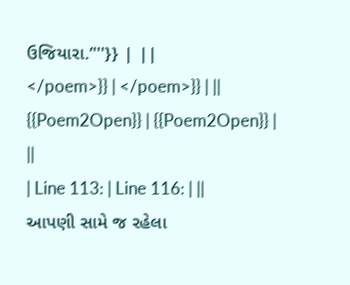ઉજિયારા.’'''}} | ||
</poem>}} | </poem>}} | ||
{{Poem2Open}} | {{Poem2Open}} | ||
| Line 113: | Line 116: | ||
આપણી સામે જ રહેલા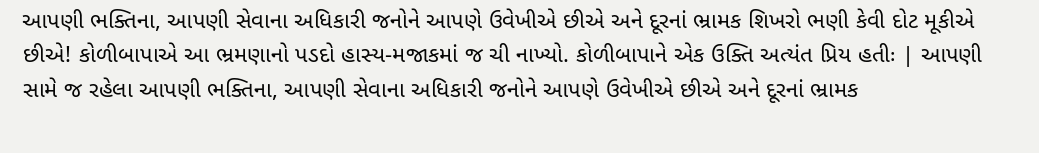આપણી ભક્તિના, આપણી સેવાના અધિકારી જનોને આપણે ઉવેખીએ છીએ અને દૂરનાં ભ્રામક શિખરો ભણી કેવી દોટ મૂકીએ છીએ! કોળીબાપાએ આ ભ્રમણાનો પડદો હાસ્ય-મજાકમાં જ ચી નાખ્યો. કોળીબાપાને એક ઉક્તિ અત્યંત પ્રિય હતીઃ | આપણી સામે જ રહેલા આપણી ભક્તિના, આપણી સેવાના અધિકારી જનોને આપણે ઉવેખીએ છીએ અને દૂરનાં ભ્રામક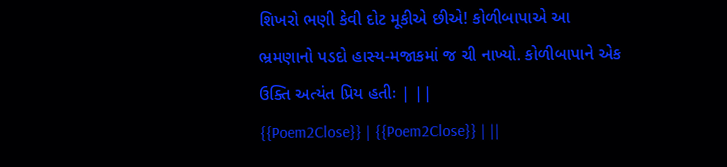શિખરો ભણી કેવી દોટ મૂકીએ છીએ! કોળીબાપાએ આ ભ્રમણાનો પડદો હાસ્ય-મજાકમાં જ ચી નાખ્યો. કોળીબાપાને એક ઉક્તિ અત્યંત પ્રિય હતીઃ | ||
{{Poem2Close}} | {{Poem2Close}} | ||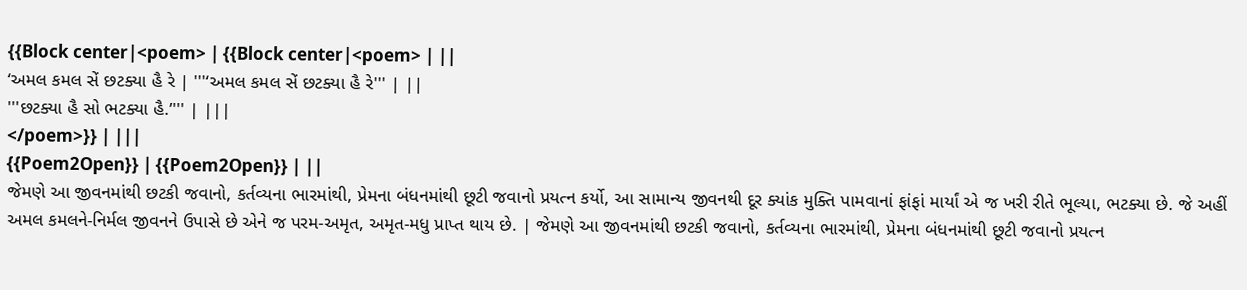{{Block center|<poem> | {{Block center|<poem> | ||
‘અમલ કમલ સેં છટક્યા હૈ રે | '''‘અમલ કમલ સેં છટક્યા હૈ રે''' | ||
'''છટક્યા હૈ સો ભટક્યા હૈ.’''' | |||
</poem>}} | |||
{{Poem2Open}} | {{Poem2Open}} | ||
જેમણે આ જીવનમાંથી છટકી જવાનો, કર્તવ્યના ભારમાંથી, પ્રેમના બંધનમાંથી છૂટી જવાનો પ્રયત્ન કર્યો, આ સામાન્ય જીવનથી દૂર ક્યાંક મુક્તિ પામવાનાં ફાંફાં માર્યાં એ જ ખરી રીતે ભૂલ્યા, ભટક્યા છે. જે અહીં અમલ કમલને-નિર્મલ જીવનને ઉપાસે છે એને જ પરમ-અમૃત, અમૃત-મધુ પ્રાપ્ત થાય છે. | જેમણે આ જીવનમાંથી છટકી જવાનો, કર્તવ્યના ભારમાંથી, પ્રેમના બંધનમાંથી છૂટી જવાનો પ્રયત્ન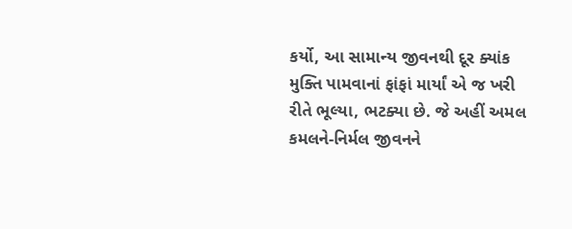કર્યો, આ સામાન્ય જીવનથી દૂર ક્યાંક મુક્તિ પામવાનાં ફાંફાં માર્યાં એ જ ખરી રીતે ભૂલ્યા, ભટક્યા છે. જે અહીં અમલ કમલને-નિર્મલ જીવનને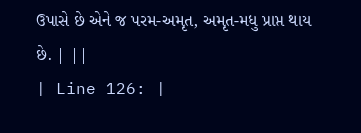ઉપાસે છે એને જ પરમ-અમૃત, અમૃત-મધુ પ્રાપ્ત થાય છે. | ||
| Line 126: |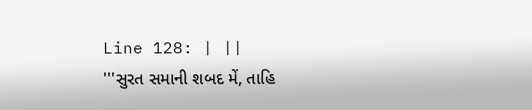Line 128: | ||
'''સુરત સમાની શબદ મેં, તાહિ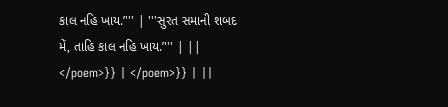કાલ નહિ ખાય.’''' | '''સુરત સમાની શબદ મેં, તાહિ કાલ નહિ ખાય.’''' | ||
</poem>}} | </poem>}} | ||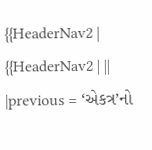{{HeaderNav2 | {{HeaderNav2 | ||
|previous = ‘એકત્ર’નો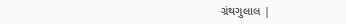ગ્રંથગુલાલ |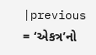|previous = ‘એકત્ર’નો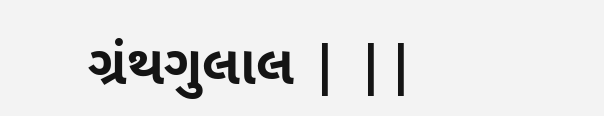ગ્રંથગુલાલ | ||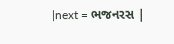|next = ભજનરસ |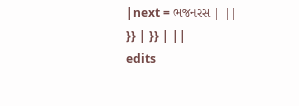|next = ભજનરસ | ||
}} | }} | ||
edits